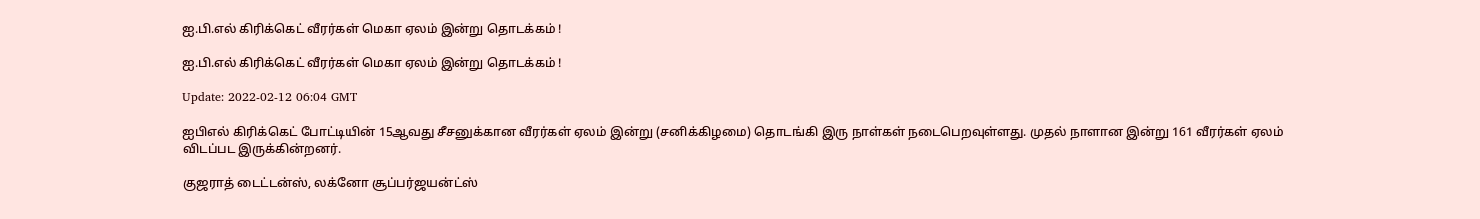ஐ.பி.எல் கிரிக்கெட் வீரர்கள் மெகா ஏலம் இன்று தொடக்கம் !

ஐ.பி.எல் கிரிக்கெட் வீரர்கள் மெகா ஏலம் இன்று தொடக்கம் !

Update: 2022-02-12 06:04 GMT

ஐபிஎல் கிரிக்கெட் போட்டியின் 15ஆவது சீசனுக்கான வீரர்கள் ஏலம் இன்று (சனிக்கிழமை) தொடங்கி இரு நாள்கள் நடைபெறவுள்ளது. முதல் நாளான இன்று 161 வீரர்கள் ஏலம் விடப்பட இருக்கின்றனர்.

குஜராத் டைட்டன்ஸ், லக்னோ சூப்பர்ஜயன்ட்ஸ்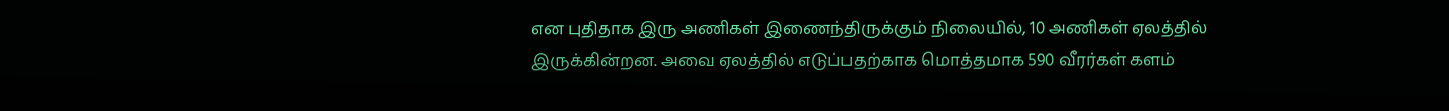என புதிதாக இரு அணிகள் இணைந்திருக்கும் நிலையில், 10 அணிகள் ஏலத்தில் இருக்கின்றன. அவை ஏலத்தில் எடுப்பதற்காக மொத்தமாக 590 வீரர்கள் களம்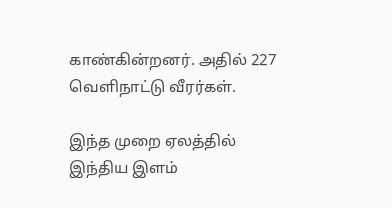காண்கின்றனர். அதில் 227 வெளிநாட்டு வீரர்கள்.

இந்த முறை ஏலத்தில் இந்திய இளம்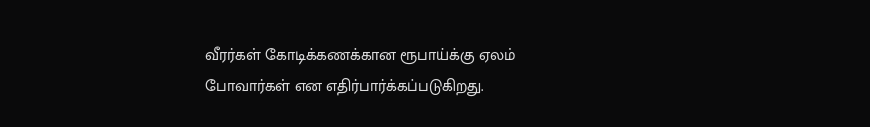வீரர்கள் கோடிக்கணக்கான ரூபாய்க்கு ஏலம் போவார்கள் என எதிர்பார்க்கப்படுகிறது.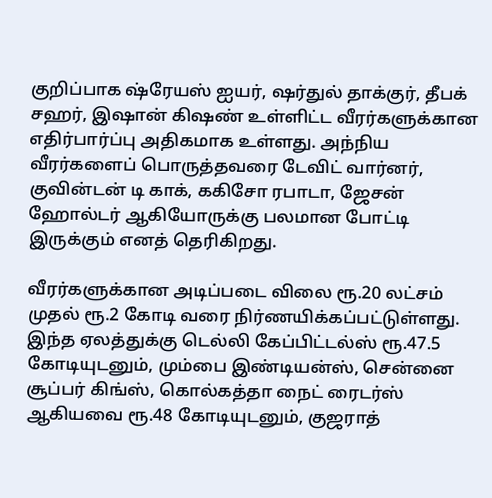குறிப்பாக ஷ்ரேயஸ் ஐயர், ஷர்துல் தாக்குர், தீபக் சஹர், இஷான் கிஷண் உள்ளிட்ட வீரர்களுக்கான எதிர்பார்ப்பு அதிகமாக உள்ளது. அந்நிய வீரர்களைப் பொருத்தவரை டேவிட் வார்னர், குவின்டன் டி காக், ககிசோ ரபாடா, ஜேசன் ஹோல்டர் ஆகியோருக்கு பலமான போட்டி இருக்கும் எனத் தெரிகிறது.

வீரர்களுக்கான அடிப்படை விலை ரூ.20 லட்சம் முதல் ரூ.2 கோடி வரை நிர்ணயிக்கப்பட்டுள்ளது. இந்த ஏலத்துக்கு டெல்லி கேப்பிட்டல்ஸ் ரூ.47.5 கோடியுடனும், மும்பை இண்டியன்ஸ், சென்னை சூப்பர் கிங்ஸ், கொல்கத்தா நைட் ரைடர்ஸ் ஆகியவை ரூ.48 கோடியுடனும், குஜராத்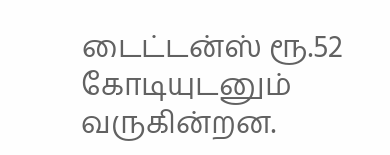டைட்டன்ஸ் ரூ.52 கோடியுடனும் வருகின்றன.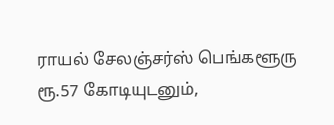ராயல் சேலஞ்சர்ஸ் பெங்களூரு ரூ.57 கோடியுடனும்,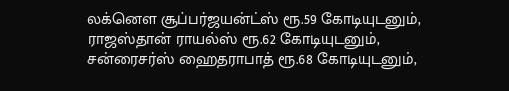லக்னௌ சூப்பர்ஜயன்ட்ஸ் ரூ.59 கோடியுடனும், ராஜஸ்தான் ராயல்ஸ் ரூ.62 கோடியுடனும், சன்ரைசர்ஸ் ஹைதராபாத் ரூ.68 கோடியுடனும்,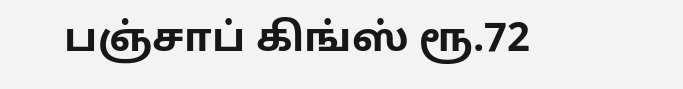பஞ்சாப் கிங்ஸ் ரூ.72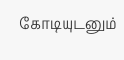கோடியுடனும்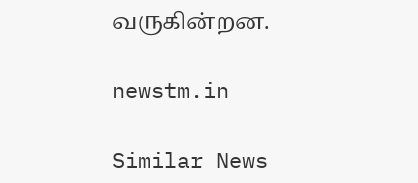வருகின்றன.

newstm.in

Similar News